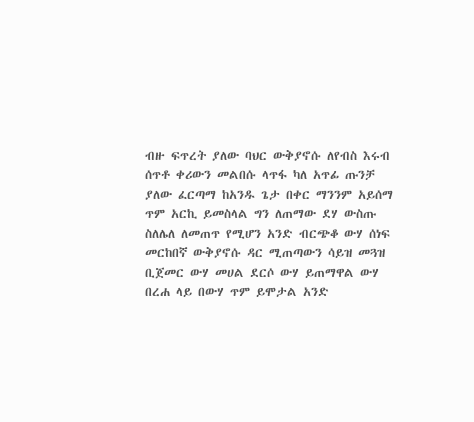ብዙ ፍጥረት ያለው ባህር ውቅያኖሱ ለየብስ እሩብ ሰጥቶ ቀሪውን መልበሱ ላጥፋ ካለ አጥፊ ጡንቻ ያለው ፈርጣማ ከአንዱ ጌታ በቀር ማንንም አይሰማ ጥም አርኪ ይመስላል ግን ለጠማው ደሃ ውስጡ ስለሌለ ለመጠጥ የሚሆን አንድ ብርጭቆ ውሃ ሰነፍ መርከበኛ ውቅያኖሱ ዳር ሚጠጣውን ሳይዝ መጓዝ ቢጀመር ውሃ መሀል ደርሶ ውሃ ይጠማዋል ውሃ በረሐ ላይ በውሃ ጥም ይሞታል አንድ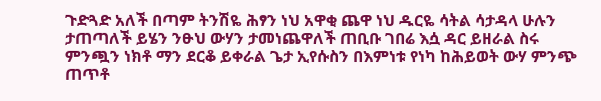ጉድጓድ አለች በጣም ትንሽዬ ሕፃን ነህ አዋቂ ጨዋ ነህ ዱርዬ ሳትል ሳታዳላ ሁሉን ታጠጣለች ይሄን ንፁህ ውሃን ታመነጨዋለች ጠቢቡ ገበሬ እሷ ዳር ይዘራል ስሩ ምንጯን ነክቶ ማን ደርቆ ይቀራል ጌታ ኢየሱስን በእምነቱ የነካ ከሕይወት ውሃ ምንጭ ጠጥቶ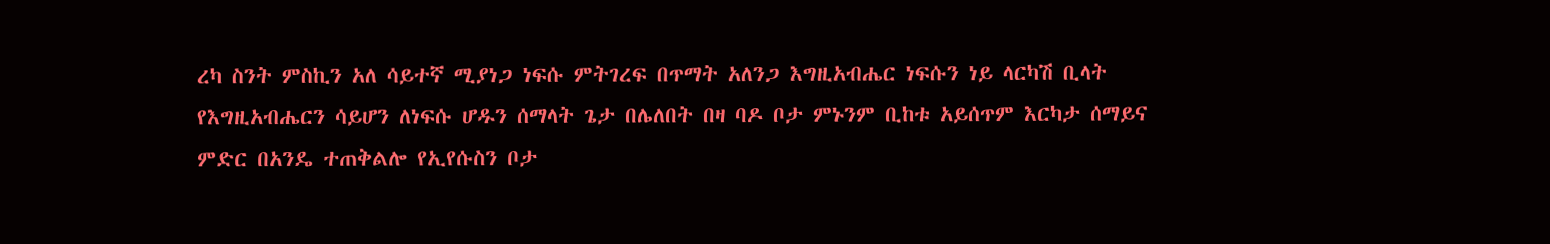ረካ ስንት ምስኪን አለ ሳይተኛ ሚያነጋ ነፍሱ ምትገረፍ በጥማት አለንጋ እግዚአብሔር ነፍሱን ነይ ላርካሽ ቢላት የእግዚአብሔርን ሳይሆን ለነፍሱ ሆዱን ሰማላት ጌታ በሌለበት በዛ ባዶ ቦታ ምኑንም ቢከቱ አይሰጥም እርካታ ሰማይና ምድር በአንዴ ተጠቅልሎ የኢየሱስን ቦታ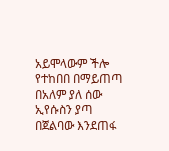አይሞላውም ችሎ የተከበበ በማይጠጣ በአለም ያለ ሰው ኢየሱስን ያጣ በጀልባው እንደጠፋ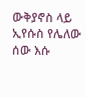ውቅያኖስ ላይ ኢየሱስ የሌለው ሰው እሱ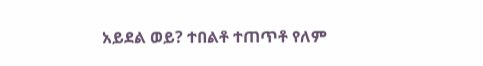አይደል ወይ? ተበልቶ ተጠጥቶ የለም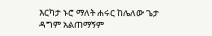እርካታ ኑሮ ማለት ሐሩር ከሌለው ጌታ ዳግም አልጠማኝም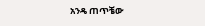አንዴ ጠጥቼው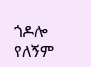ጎዶሎ የለኝም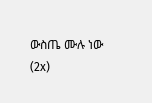ውስጤ ሙሉ ነው (2x)